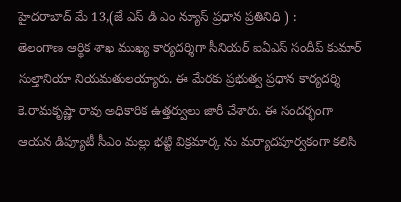హైదరాబాద్ మే 13,(జే ఎస్ డి ఎం న్యూస్ ప్రధాన ప్రతినిధి ) :
తెలంగాణ ఆర్థిక శాఖ ముఖ్య కార్యదర్శిగా సీనియర్ ఐఏఎస్ సందీప్ కుమార్ సుల్తానియా నియమతులయ్యారు. ఈ మేరకు ప్రభుత్వ ప్రధాన కార్యదర్శి కె.రామకృష్ణా రావు అధికారిక ఉత్తర్వులు జారీ చేశారు. ఈ సందర్భంగా ఆయన డిప్యూటీ సీఎం మల్లు భట్టి విక్రమార్క ను మర్యాదపూర్వకంగా కలిసి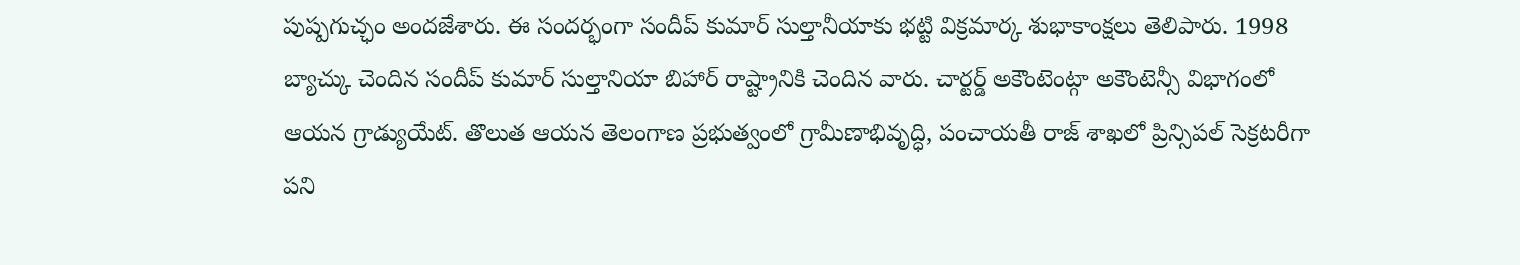పుష్పగుచ్ఛం అందజేశారు. ఈ సందర్భంగా సందీప్ కుమార్ సుల్తానీయాకు భట్టి విక్రమార్క శుభాకాంక్షలు తెలిపారు. 1998 బ్యాచ్కు చెందిన సందీప్ కుమార్ సుల్తానియా బిహార్ రాష్ట్రానికి చెందిన వారు. చార్టర్డ్ అకౌంటెంట్గా అకౌంటెన్సీ విభాగంలో ఆయన గ్రాడ్యుయేట్. తొలుత ఆయన తెలంగాణ ప్రభుత్వంలో గ్రామీణాభివృద్ధి, పంచాయతీ రాజ్ శాఖలో ప్రిన్సిపల్ సెక్రటరీగా పని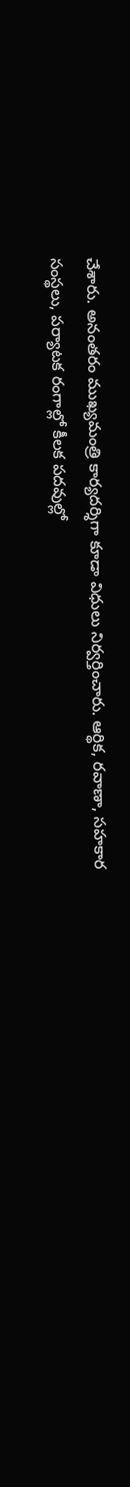చేశారు. అనంతరం ముఖ్యమంత్రి కార్యదర్శిగా కూడా విధులు నిర్వర్తించారు. ఆర్థిక, రవాణా, సహకార సంస్థలు, పర్యాటక రంగాల్లో కీలక పదవుల్లో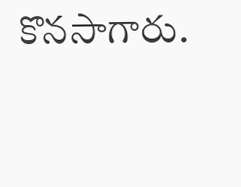కొనసాగారు.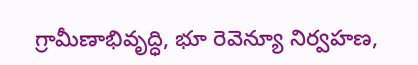గ్రామీణాభివృద్ధి, భూ రెవెన్యూ నిర్వహణ,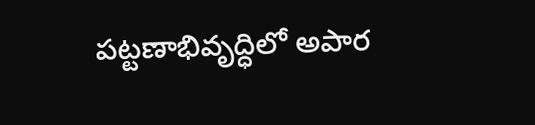పట్టణాభివృద్ధిలో అపార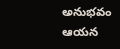అనుభవం ఆయన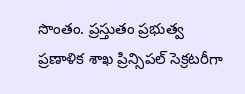సొంతం. ప్రస్తుతం ప్రభుత్వ ప్రణాళిక శాఖ ప్రిన్సిపల్ సెక్రటరీగా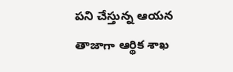పని చేస్తున్న ఆయన తాజాగా ఆర్థిక శాఖ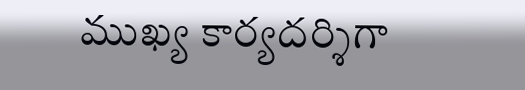ముఖ్య కార్యదర్శిగా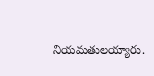నియమతులయ్యారు.